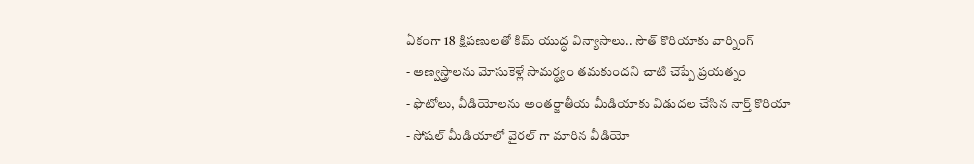ఏకంగా 18 క్షిపణులతో కిమ్ యుద్ధ విన్యాసాలు.. సౌత్ కొరియాకు వార్నింగ్
- అణ్వస్త్రాలను మోసుకెళ్లే సామర్థ్యం తమకుందని చాటి చెప్పే ప్రయత్నం
- ఫొటోలు, వీడియోలను అంతర్జాతీయ మీడియాకు విడుదల చేసిన నార్త్ కొరియా
- సోషల్ మీడియాలో వైరల్ గా మారిన వీడియో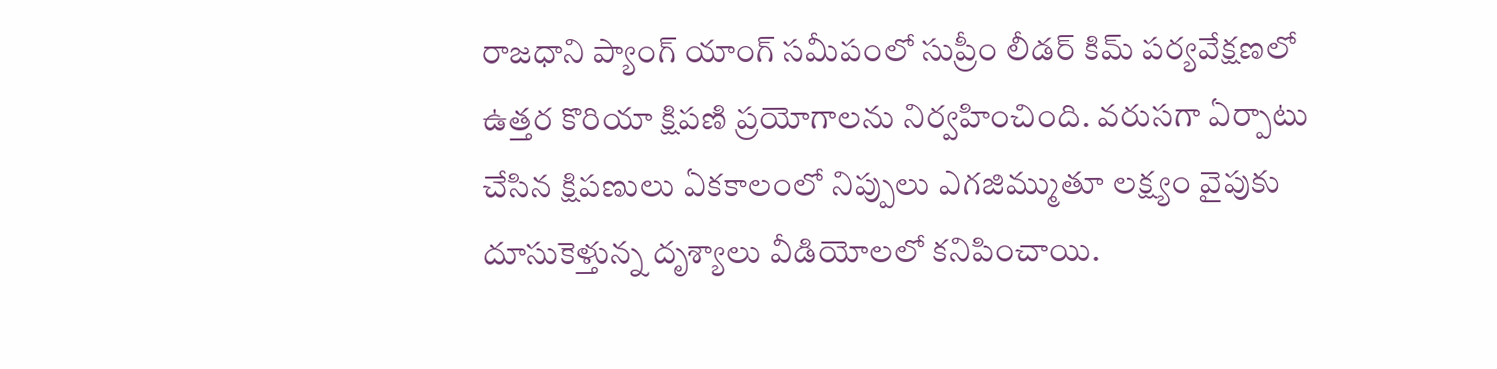రాజధాని ప్యాంగ్ యాంగ్ సమీపంలో సుప్రీం లీడర్ కిమ్ పర్యవేక్షణలో ఉత్తర కొరియా క్షిపణి ప్రయోగాలను నిర్వహించింది. వరుసగా ఏర్పాటు చేసిన క్షిపణులు ఏకకాలంలో నిప్పులు ఎగజిమ్ముతూ లక్ష్యం వైపుకు దూసుకెళ్తున్న దృశ్యాలు వీడియోలలో కనిపించాయి.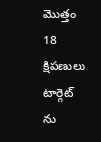మొత్తం 18 క్షిపణులు టార్గెట్ ను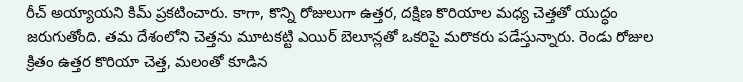రీచ్ అయ్యాయని కిమ్ ప్రకటించారు. కాగా, కొన్ని రోజులుగా ఉత్తర, దక్షిణ కొరియాల మధ్య చెత్తతో యుద్ధం జరుగుతోంది. తమ దేశంలోని చెత్తను మూటకట్టి ఎయిర్ బెలూన్లతో ఒకరిపై మరొకరు పడేస్తున్నారు. రెండు రోజుల క్రితం ఉత్తర కొరియా చెత్త, మలంతో కూడిన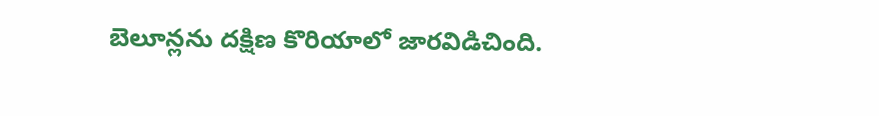బెలూన్లను దక్షిణ కొరియాలో జారవిడిచింది.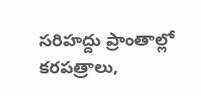సరిహద్దు ప్రాంతాల్లో కరపత్రాలు,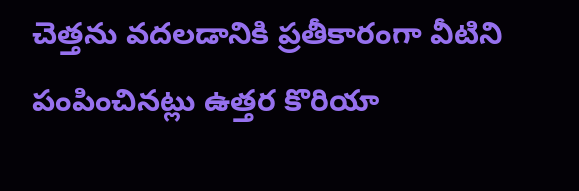చెత్తను వదలడానికి ప్రతీకారంగా వీటిని పంపించినట్లు ఉత్తర కొరియా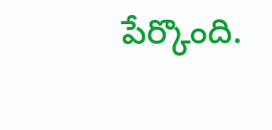పేర్కొంది.